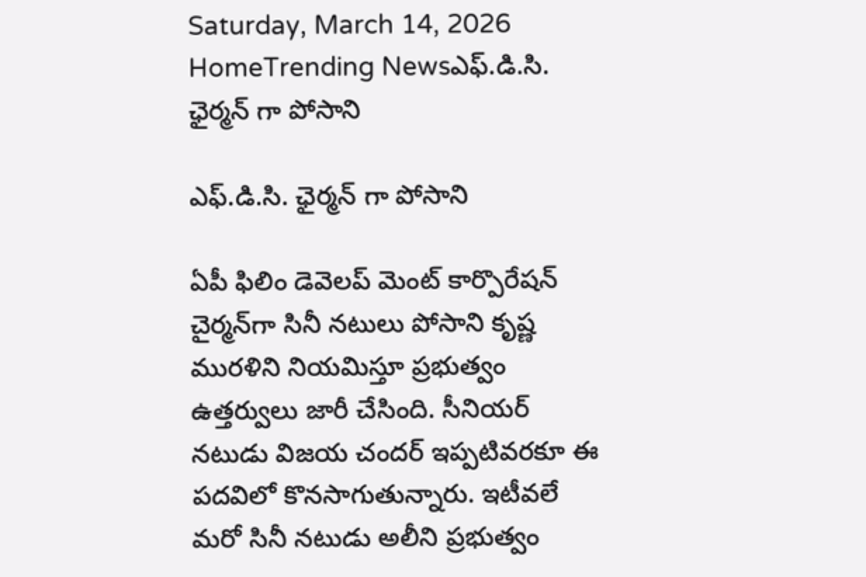Saturday, March 14, 2026
HomeTrending Newsఎఫ్.డి.సి. ఛైర్మన్ గా పోసాని

ఎఫ్.డి.సి. ఛైర్మన్ గా పోసాని

ఏపీ ఫిలిం డెవెలప్ మెంట్ కార్పొరేషన్ చైర్మన్‌గా సినీ నటులు పోసాని కృష్ణ మురళిని నియమిస్తూ ప్రభుత్వం ఉత్తర్వులు జారీ చేసింది. సీనియర్ నటుడు విజయ చందర్ ఇప్పటివరకూ ఈ పదవిలో కొనసాగుతున్నారు. ఇటీవలే మరో సినీ నటుడు అలీని ప్రభుత్వం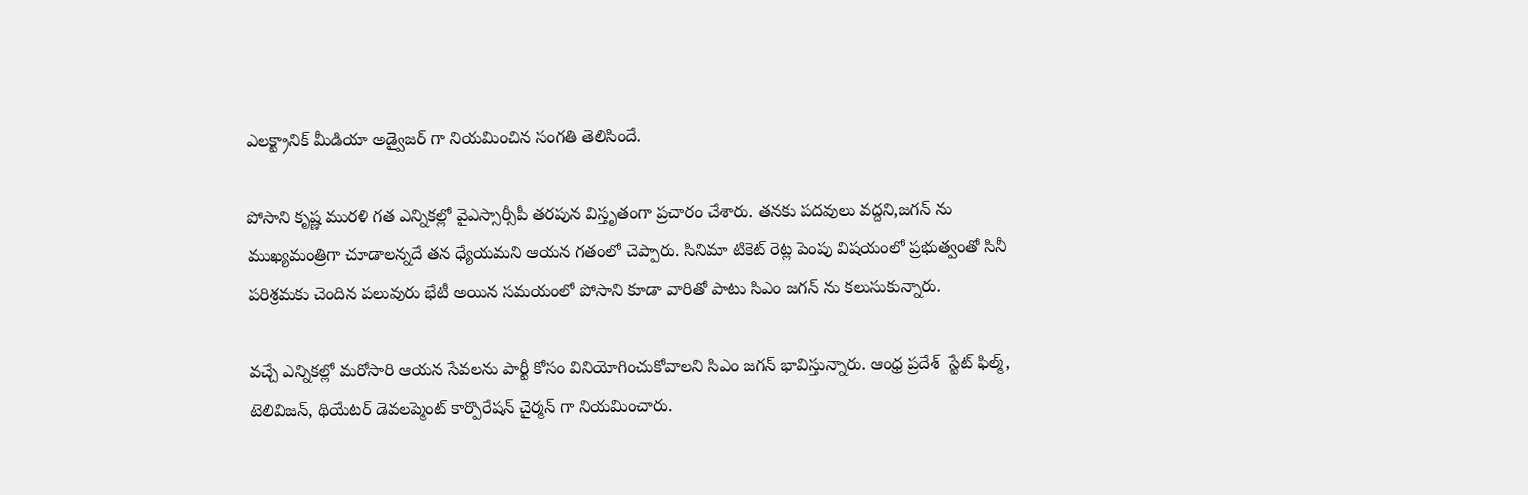ఎలక్ట్రానిక్ మీడియా అడ్వైజర్ గా నియమించిన సంగతి తెలిసిందే.

పోసాని కృష్ణ మురళి గత ఎన్నికల్లో వైఎస్సార్సీపీ తరపున విస్తృతంగా ప్రచారం చేశారు. తనకు పదవులు వద్దని,జగన్ ను ముఖ్యమంత్రిగా చూడాలన్నదే తన ధ్యేయమని ఆయన గతంలో చెప్పారు. సినిమా టికెట్ రెట్ల పెంపు విషయంలో ప్రభుత్వంతో సినీ పరిశ్రమకు చెందిన పలువురు భేటీ అయిన సమయంలో పోసాని కూడా వారితో పాటు సిఎం జగన్ ను కలుసుకున్నారు.

వచ్చే ఎన్నికల్లో మరోసారి ఆయన సేవలను పార్టీ కోసం వినియోగించుకోవాలని సిఎం జగన్ భావిస్తున్నారు. ఆంధ్ర ప్రదేశ్  స్టేట్ ఫిల్మ్, టెలివిజన్, థియేటర్ డెవలప్మెంట్ కార్పొరేషన్ చైర్మన్ గా నియమించారు.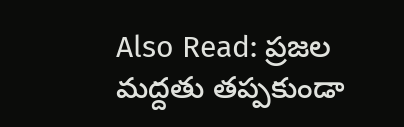Also Read: ప్రజల మద్దతు తప్పకుండా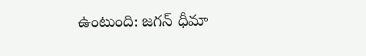ఉంటుంది: జగన్ ధీమా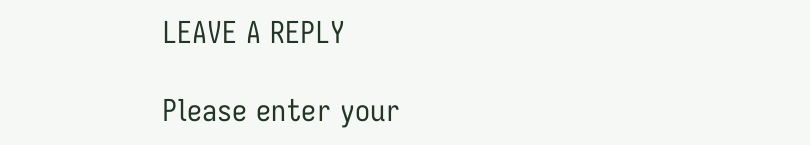LEAVE A REPLY

Please enter your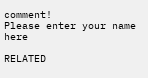comment!
Please enter your name here

RELATED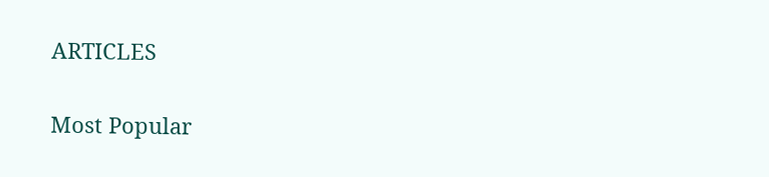ARTICLES

Most Popular